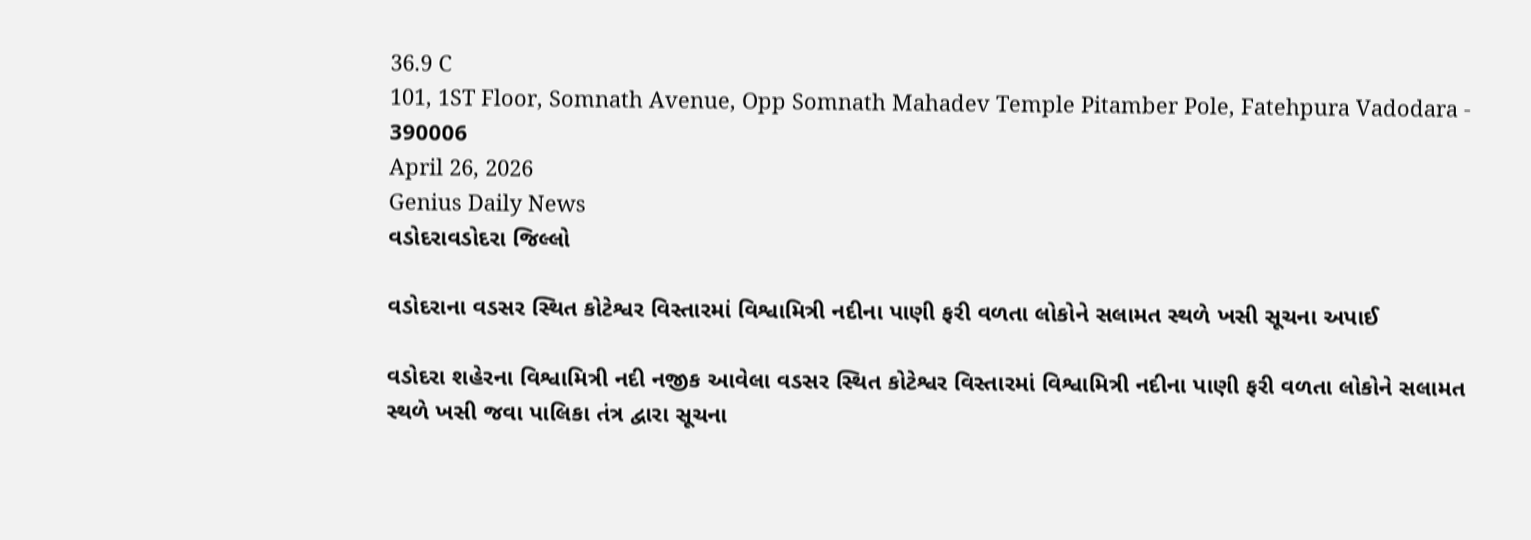36.9 C
101, 1ST Floor, Somnath Avenue, Opp Somnath Mahadev Temple Pitamber Pole, Fatehpura Vadodara - 390006
April 26, 2026
Genius Daily News
વડોદરાવડોદરા જિલ્લો

વડોદરાના વડસર સ્થિત કોટેશ્વર વિસ્તારમાં વિશ્વામિત્રી નદીના પાણી ફરી વળતા લોકોને સલામત સ્થળે ખસી સૂચના અપાઈ

વડોદરા શહેરના વિશ્વામિત્રી નદી નજીક આવેલા વડસર સ્થિત કોટેશ્વર વિસ્તારમાં વિશ્વામિત્રી નદીના પાણી ફરી વળતા લોકોને સલામત સ્થળે ખસી જવા પાલિકા તંત્ર દ્વારા સૂચના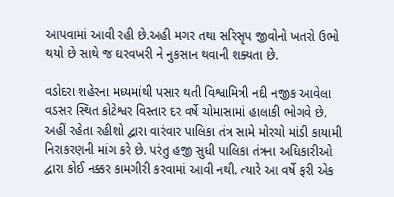આપવામાં આવી રહી છે.અહી મગર તથા સરિસૃપ જીવોનો ખતરો ઉભો થયો છે સાથે જ ઘરવખરી ને નુકસાન થવાની શક્યતા છે.

વડોદરા શહેરના મધ્યમાંથી પસાર થતી વિશ્વામિત્રી નદી નજીક આવેલા વડસર સ્થિત કોટેશ્વર વિસ્તાર દર વર્ષે ચોમાસામાં હાલાકી ભોગવે છે. અહીં રહેતા રહીશો દ્વારા વારંવાર પાલિકા તંત્ર સામે મોરચો માંડી કાયામી નિરાકરણની માંગ કરે છે. પરંતુ હજી સુધી પાલિકા તંત્રના અધિકારીઓ દ્વારા કોઈ નક્કર કામગીરી કરવામાં આવી નથી. ત્યારે આ વર્ષે ફરી એક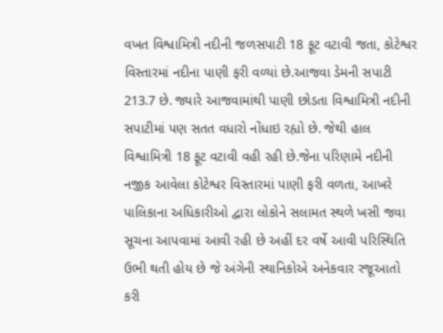વખત વિશ્વામિત્રી નદીની જળસપાટી 18 ફૂટ વટાવી જતા, કોટેશ્વર વિસ્તારમાં નદીના પાણી ફરી વળ્યાં છે.આજવા ડેમની સપાટી 213.7 છે. જ્યારે આજવામાંથી પાણી છોડતા વિશ્વામિત્રી નદીની સપાટીમાં પણ સતત વધારો નોંધાઇ રહ્યો છે. જેથી હાલ વિશ્વામિત્રી 18 ફૂટ વટાવી વહી રહી છે.જેના પરિણામે નદીની નજીક આવેલા કોટેશ્વર વિસ્તારમાં પાણી ફરી વળતા, આખરે પાલિકાના અધિકારીઓ દ્વારા લોકોને સલામત સ્થળે ખસી જવા સૂચના આપવામાં આવી રહી છે અહીં દર વર્ષે આવી પરિસ્થિતિ ઉભી થતી હોય છે જે અંગેની સ્થાનિકોએ અનેકવાર રજૂઆતો કરી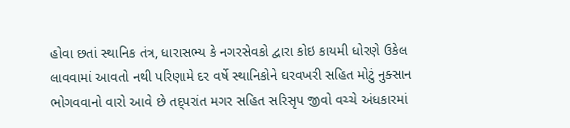હોવા છતાં સ્થાનિક તંત્ર, ધારાસભ્ય કે નગરસેવકો દ્વારા કોઇ કાયમી ધોરણે ઉકેલ લાવવામાં આવતો નથી પરિણામે દર વર્ષે સ્થાનિકોને ઘરવખરી સહિત મોટું નુક્સાન ભોગવવાનો વારો આવે છે તદ્પરાંત મગર સહિત સરિસૃપ જીવો વચ્ચે અંધકારમાં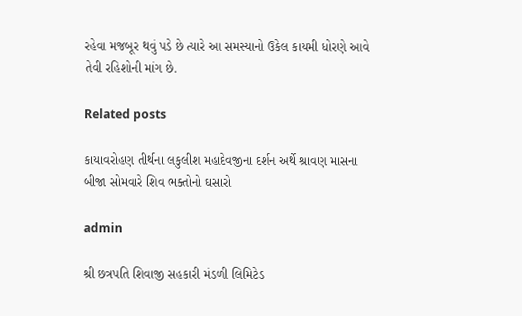રહેવા મજબૂર થવું પડે છે ત્યારે આ સમસ્યાનો ઉકેલ કાયમી ધોરણે આવે તેવી રહિશોની માંગ છે.

Related posts

કાયાવરોહણ તીર્થના લકુલીશ મહાદેવજીના દર્શન અર્થે શ્રાવણ માસના બીજા સોમવારે શિવ ભક્તોનો ઘસારો

admin

શ્રી છત્રપતિ શિવાજી સહકારી મંડળી લિમિટેડ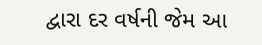દ્વારા દર વર્ષની જેમ આ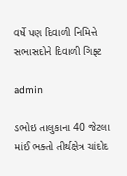વર્ષે પણ દિવાળી નિમિત્તે સભાસદોને દિવાળી ગિફ્ટ

admin

ડભોઇ તાલુકાના 40 જેટલા માંઈ ભક્તો તીર્થક્ષેત્ર ચાંદોદ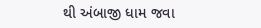થી અંબાજી ધામ જવા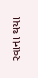રવાના થયા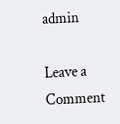admin

Leave a Comment